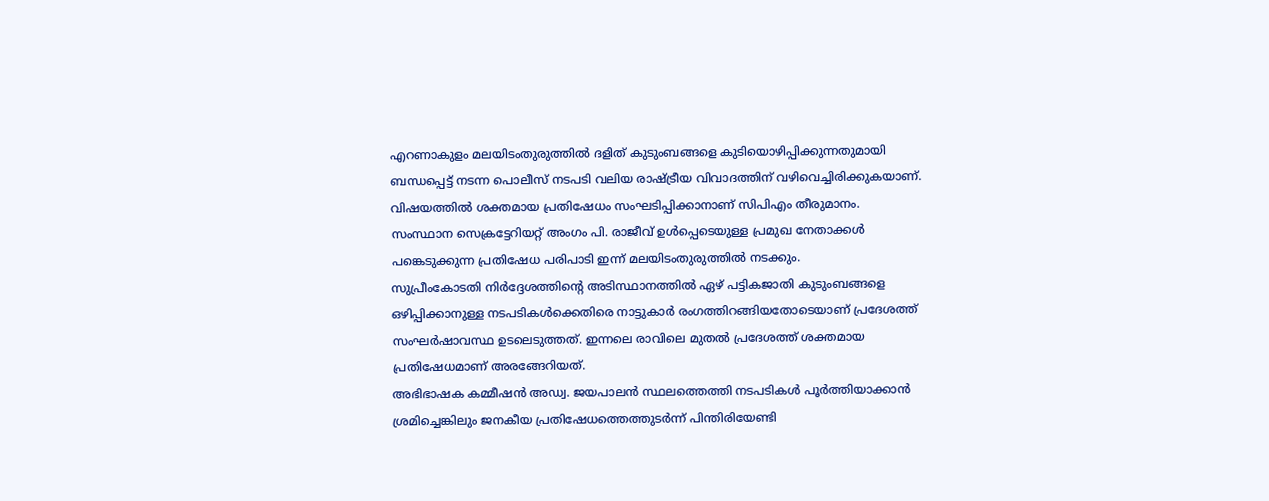എറണാകുളം മലയിടംതുരുത്തിൽ ദളിത് കുടുംബങ്ങളെ കുടിയൊഴിപ്പിക്കുന്നതുമായി ബന്ധപ്പെട്ട് നടന്ന പൊലീസ് നടപടി വലിയ രാഷ്ട്രീയ വിവാദത്തിന് വഴിവെച്ചിരിക്കുകയാണ്. വിഷയത്തിൽ ശക്തമായ പ്രതിഷേധം സംഘടിപ്പിക്കാനാണ് സിപിഎം തീരുമാനം.
സംസ്ഥാന സെക്രട്ടേറിയറ്റ് അംഗം പി. രാജീവ് ഉൾപ്പെടെയുള്ള പ്രമുഖ നേതാക്കൾ പങ്കെടുക്കുന്ന പ്രതിഷേധ പരിപാടി ഇന്ന് മലയിടംതുരുത്തിൽ നടക്കും.
സുപ്രീംകോടതി നിർദ്ദേശത്തിന്റെ അടിസ്ഥാനത്തിൽ ഏഴ് പട്ടികജാതി കുടുംബങ്ങളെ ഒഴിപ്പിക്കാനുള്ള നടപടികൾക്കെതിരെ നാട്ടുകാർ രംഗത്തിറങ്ങിയതോടെയാണ് പ്രദേശത്ത് സംഘർഷാവസ്ഥ ഉടലെടുത്തത്. ഇന്നലെ രാവിലെ മുതൽ പ്രദേശത്ത് ശക്തമായ പ്രതിഷേധമാണ് അരങ്ങേറിയത്.
അഭിഭാഷക കമ്മീഷൻ അഡ്വ. ജയപാലൻ സ്ഥലത്തെത്തി നടപടികൾ പൂർത്തിയാക്കാൻ ശ്രമിച്ചെങ്കിലും ജനകീയ പ്രതിഷേധത്തെത്തുടർന്ന് പിന്തിരിയേണ്ടി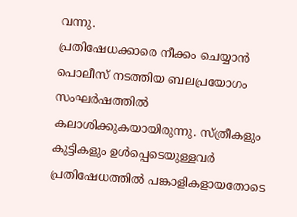വന്നു.
പ്രതിഷേധക്കാരെ നീക്കം ചെയ്യാൻ പൊലീസ് നടത്തിയ ബലപ്രയോഗം സംഘർഷത്തിൽ കലാശിക്കുകയായിരുന്നു. സ്ത്രീകളും കുട്ടികളും ഉൾപ്പെടെയുള്ളവർ പ്രതിഷേധത്തിൽ പങ്കാളികളായതോടെ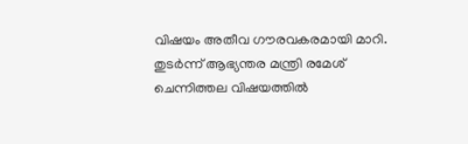വിഷയം അതീവ ഗൗരവകരമായി മാറി.
തുടർന്ന് ആഭ്യന്തര മന്ത്രി രമേശ് ചെന്നിത്തല വിഷയത്തിൽ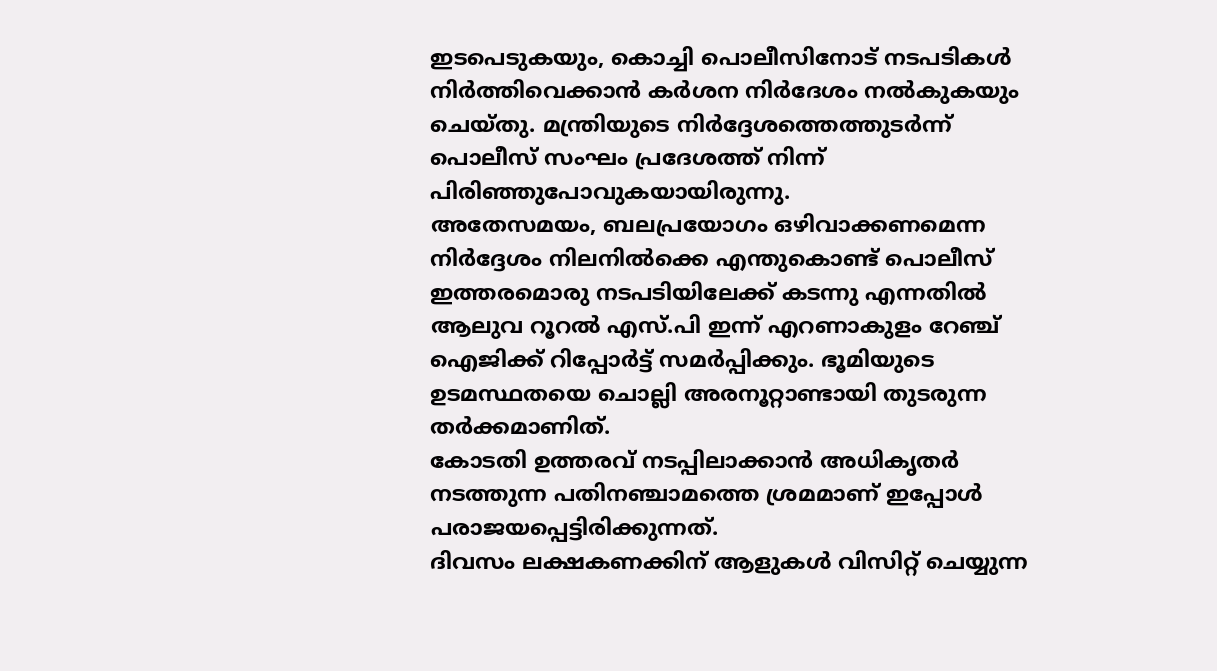ഇടപെടുകയും, കൊച്ചി പൊലീസിനോട് നടപടികൾ നിർത്തിവെക്കാൻ കർശന നിർദേശം നൽകുകയും ചെയ്തു. മന്ത്രിയുടെ നിർദ്ദേശത്തെത്തുടർന്ന് പൊലീസ് സംഘം പ്രദേശത്ത് നിന്ന് പിരിഞ്ഞുപോവുകയായിരുന്നു.
അതേസമയം, ബലപ്രയോഗം ഒഴിവാക്കണമെന്ന നിർദ്ദേശം നിലനിൽക്കെ എന്തുകൊണ്ട് പൊലീസ് ഇത്തരമൊരു നടപടിയിലേക്ക് കടന്നു എന്നതിൽ ആലുവ റൂറൽ എസ്.പി ഇന്ന് എറണാകുളം റേഞ്ച് ഐജിക്ക് റിപ്പോർട്ട് സമർപ്പിക്കും. ഭൂമിയുടെ ഉടമസ്ഥതയെ ചൊല്ലി അരനൂറ്റാണ്ടായി തുടരുന്ന തർക്കമാണിത്.
കോടതി ഉത്തരവ് നടപ്പിലാക്കാൻ അധികൃതർ നടത്തുന്ന പതിനഞ്ചാമത്തെ ശ്രമമാണ് ഇപ്പോൾ പരാജയപ്പെട്ടിരിക്കുന്നത്.
ദിവസം ലക്ഷകണക്കിന് ആളുകൾ വിസിറ്റ് ചെയ്യുന്ന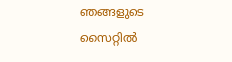ഞങ്ങളുടെ സൈറ്റിൽ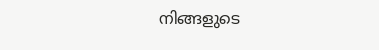നിങ്ങളുടെ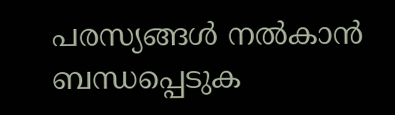പരസ്യങ്ങൾ നൽകാൻ ബന്ധപ്പെടുക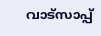വാട്സാപ്പ്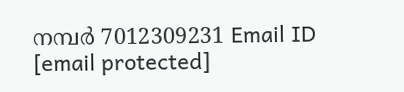നമ്പർ 7012309231 Email ID [email protected]